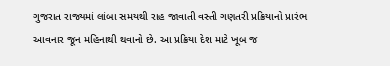ગુજરાત રાજ્યમાં લાંબા સમયથી રાહ જાવાતી વસ્તી ગણતરી પ્રક્રિયાનો પ્રારંભ આવનાર જૂન મહિનાથી થવાનો છે. આ પ્રક્રિયા દેશ માટે ખૂબ જ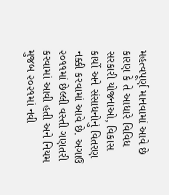મહત્વપૂર્ણ માનવામાં આવે છે કારણ કે તે આધારે વિવિધ સરકારી યોજનાઓ, વિકાસ કાર્યો અને સંસાધનોનું વિતરણ નક્કી કરવામાં આવે છે. અગાઉ ૨૦૧૧માં છેલ્લી વસ્તી ગણતરી કરવામાં આવી હતી અને નિયમ મુજબ ૨૦૨૧માં નવી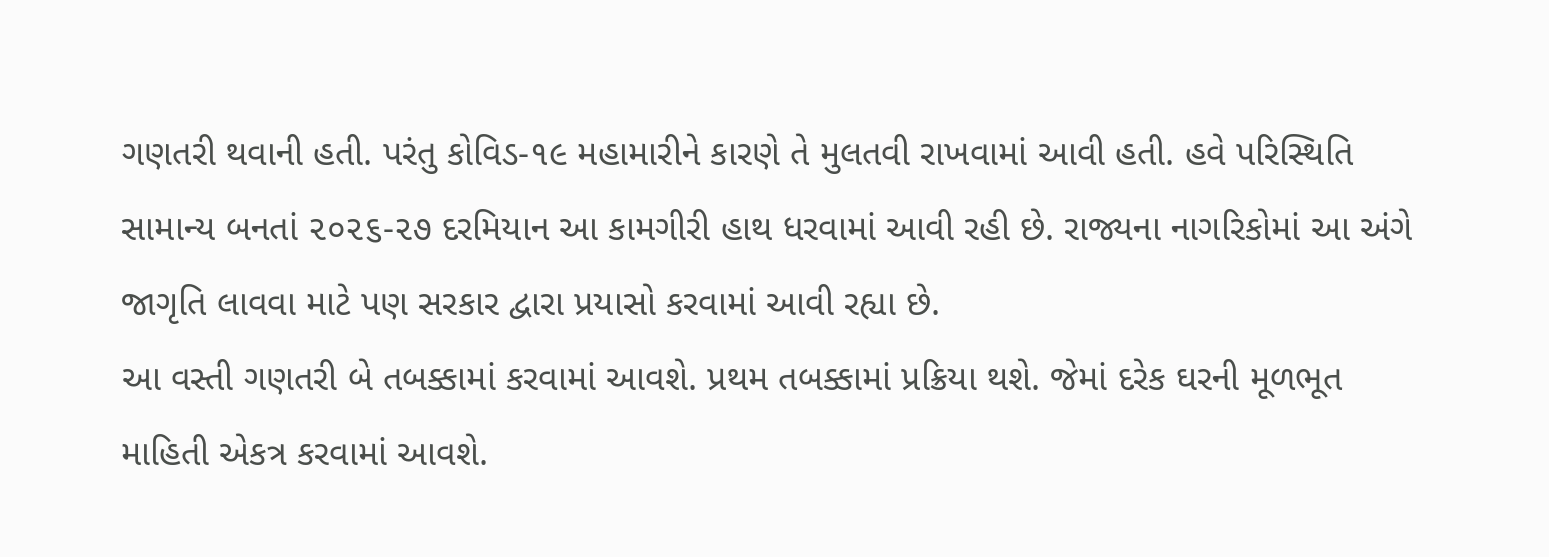ગણતરી થવાની હતી. પરંતુ કોવિડ-૧૯ મહામારીને કારણે તે મુલતવી રાખવામાં આવી હતી. હવે પરિસ્થિતિ સામાન્ય બનતાં ૨૦૨૬-૨૭ દરમિયાન આ કામગીરી હાથ ધરવામાં આવી રહી છે. રાજ્યના નાગરિકોમાં આ અંગે જાગૃતિ લાવવા માટે પણ સરકાર દ્વારા પ્રયાસો કરવામાં આવી રહ્યા છે.
આ વસ્તી ગણતરી બે તબક્કામાં કરવામાં આવશે. પ્રથમ તબક્કામાં પ્રક્રિયા થશે. જેમાં દરેક ઘરની મૂળભૂત માહિતી એકત્ર કરવામાં આવશે.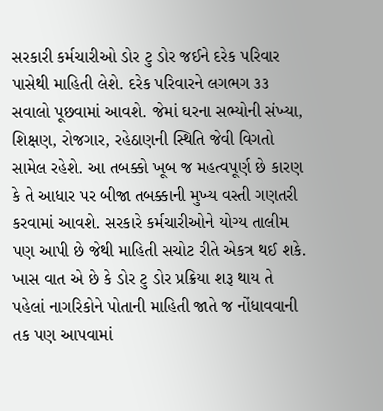સરકારી કર્મચારીઓ ડોર ટુ ડોર જઈને દરેક પરિવાર પાસેથી માહિતી લેશે. દરેક પરિવારને લગભગ ૩૩ સવાલો પૂછવામાં આવશે. જેમાં ઘરના સભ્યોની સંખ્યા, શિક્ષણ, રોજગાર, રહેઠાણની સ્થિતિ જેવી વિગતો સામેલ રહેશે. આ તબક્કો ખૂબ જ મહત્વપૂર્ણ છે કારણ કે તે આધાર પર બીજા તબક્કાની મુખ્ય વસ્તી ગણતરી કરવામાં આવશે. સરકારે કર્મચારીઓને યોગ્ય તાલીમ પણ આપી છે જેથી માહિતી સચોટ રીતે એકત્ર થઈ શકે.
ખાસ વાત એ છે કે ડોર ટુ ડોર પ્રક્રિયા શરૂ થાય તે પહેલાં નાગરિકોને પોતાની માહિતી જાતે જ નોંધાવવાની તક પણ આપવામાં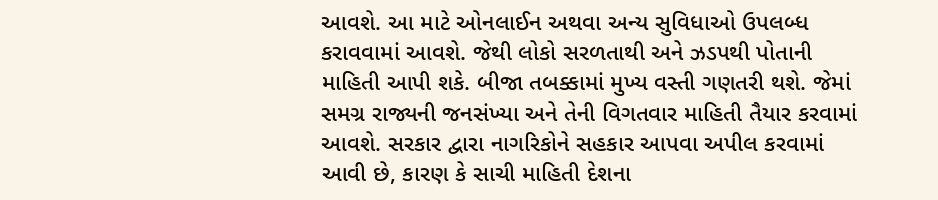આવશે. આ માટે ઓનલાઈન અથવા અન્ય સુવિધાઓ ઉપલબ્ધ કરાવવામાં આવશે. જેથી લોકો સરળતાથી અને ઝડપથી પોતાની માહિતી આપી શકે. બીજા તબક્કામાં મુખ્ય વસ્તી ગણતરી થશે. જેમાં સમગ્ર રાજ્યની જનસંખ્યા અને તેની વિગતવાર માહિતી તૈયાર કરવામાં આવશે. સરકાર દ્વારા નાગરિકોને સહકાર આપવા અપીલ કરવામાં આવી છે, કારણ કે સાચી માહિતી દેશના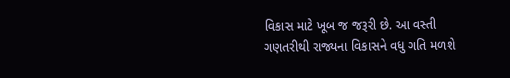વિકાસ માટે ખૂબ જ જરૂરી છે. આ વસ્તી ગણતરીથી રાજ્યના વિકાસને વધુ ગતિ મળશે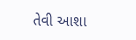તેવી આશા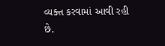વ્યક્ત કરવામાં આવી રહી છે.